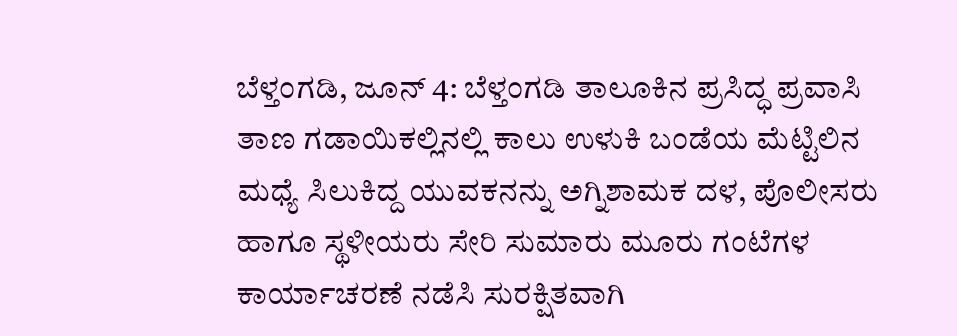ಬೆಳ್ತಂಗಡಿ, ಜೂನ್ 4: ಬೆಳ್ತಂಗಡಿ ತಾಲೂಕಿನ ಪ್ರಸಿದ್ಧ ಪ್ರವಾಸಿ ತಾಣ ಗಡಾಯಿಕಲ್ಲಿನಲ್ಲಿ ಕಾಲು ಉಳುಕಿ ಬಂಡೆಯ ಮೆಟ್ಟಿಲಿನ ಮಧ್ಯೆ ಸಿಲುಕಿದ್ದ ಯುವಕನನ್ನು ಅಗ್ನಿಶಾಮಕ ದಳ, ಪೊಲೀಸರು ಹಾಗೂ ಸ್ಥಳೀಯರು ಸೇರಿ ಸುಮಾರು ಮೂರು ಗಂಟೆಗಳ ಕಾರ್ಯಾಚರಣೆ ನಡೆಸಿ ಸುರಕ್ಷಿತವಾಗಿ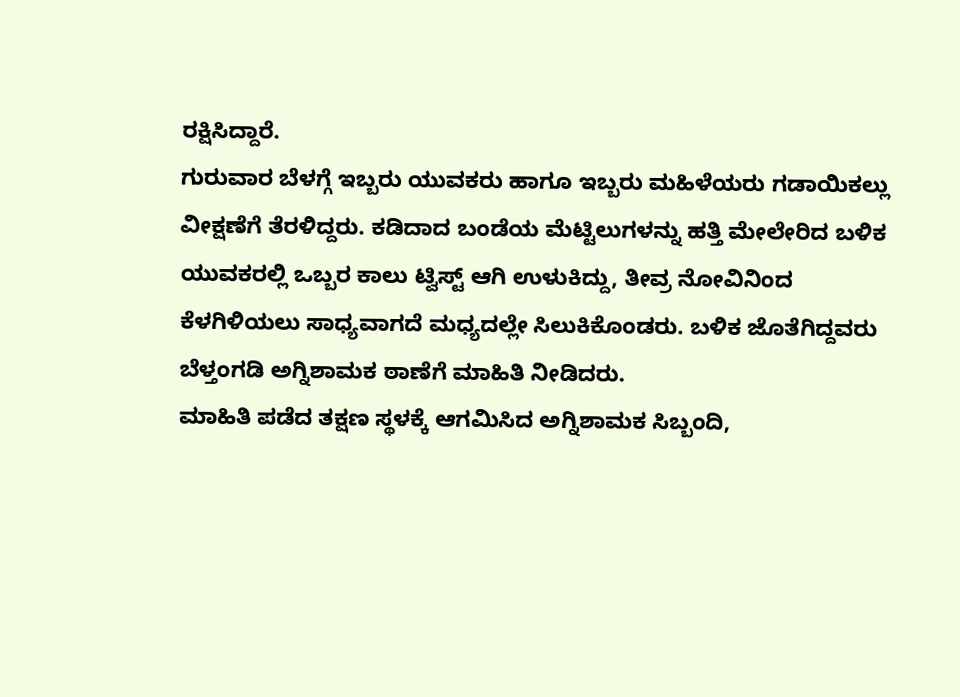ರಕ್ಷಿಸಿದ್ದಾರೆ.
ಗುರುವಾರ ಬೆಳಗ್ಗೆ ಇಬ್ಬರು ಯುವಕರು ಹಾಗೂ ಇಬ್ಬರು ಮಹಿಳೆಯರು ಗಡಾಯಿಕಲ್ಲು ವೀಕ್ಷಣೆಗೆ ತೆರಳಿದ್ದರು. ಕಡಿದಾದ ಬಂಡೆಯ ಮೆಟ್ಟಿಲುಗಳನ್ನು ಹತ್ತಿ ಮೇಲೇರಿದ ಬಳಿಕ ಯುವಕರಲ್ಲಿ ಒಬ್ಬರ ಕಾಲು ಟ್ವಿಸ್ಟ್ ಆಗಿ ಉಳುಕಿದ್ದು, ತೀವ್ರ ನೋವಿನಿಂದ ಕೆಳಗಿಳಿಯಲು ಸಾಧ್ಯವಾಗದೆ ಮಧ್ಯದಲ್ಲೇ ಸಿಲುಕಿಕೊಂಡರು. ಬಳಿಕ ಜೊತೆಗಿದ್ದವರು ಬೆಳ್ತಂಗಡಿ ಅಗ್ನಿಶಾಮಕ ಠಾಣೆಗೆ ಮಾಹಿತಿ ನೀಡಿದರು.
ಮಾಹಿತಿ ಪಡೆದ ತಕ್ಷಣ ಸ್ಥಳಕ್ಕೆ ಆಗಮಿಸಿದ ಅಗ್ನಿಶಾಮಕ ಸಿಬ್ಬಂದಿ,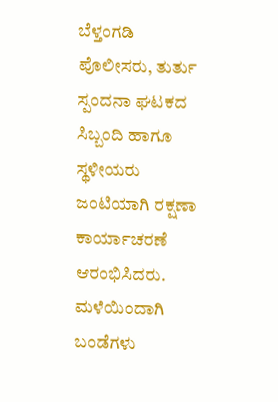ಬೆಳ್ತಂಗಡಿ ಪೊಲೀಸರು, ತುರ್ತು ಸ್ಪಂದನಾ ಘಟಕದ ಸಿಬ್ಬಂದಿ ಹಾಗೂ ಸ್ಥಳೀಯರು ಜಂಟಿಯಾಗಿ ರಕ್ಷಣಾ ಕಾರ್ಯಾಚರಣೆ ಆರಂಭಿಸಿದರು. ಮಳೆಯಿಂದಾಗಿ ಬಂಡೆಗಳು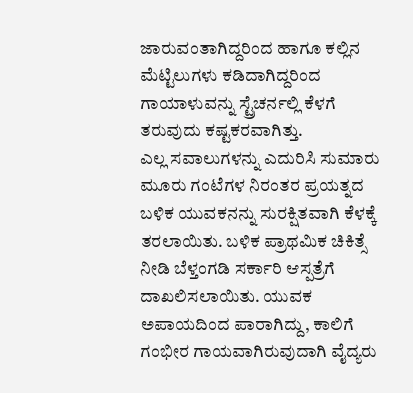ಜಾರುವಂತಾಗಿದ್ದರಿಂದ ಹಾಗೂ ಕಲ್ಲಿನ ಮೆಟ್ಟಿಲುಗಳು ಕಡಿದಾಗಿದ್ದರಿಂದ ಗಾಯಾಳುವನ್ನು ಸ್ಟ್ರೆಚರ್ನಲ್ಲಿ ಕೆಳಗೆ ತರುವುದು ಕಷ್ಟಕರವಾಗಿತ್ತು.
ಎಲ್ಲ ಸವಾಲುಗಳನ್ನು ಎದುರಿಸಿ ಸುಮಾರು ಮೂರು ಗಂಟೆಗಳ ನಿರಂತರ ಪ್ರಯತ್ನದ ಬಳಿಕ ಯುವಕನನ್ನು ಸುರಕ್ಷಿತವಾಗಿ ಕೆಳಕ್ಕೆ ತರಲಾಯಿತು. ಬಳಿಕ ಪ್ರಾಥಮಿಕ ಚಿಕಿತ್ಸೆ ನೀಡಿ ಬೆಳ್ತಂಗಡಿ ಸರ್ಕಾರಿ ಆಸ್ಪತ್ರೆಗೆ ದಾಖಲಿಸಲಾಯಿತು. ಯುವಕ ಅಪಾಯದಿಂದ ಪಾರಾಗಿದ್ದು, ಕಾಲಿಗೆ ಗಂಭೀರ ಗಾಯವಾಗಿರುವುದಾಗಿ ವೈದ್ಯರು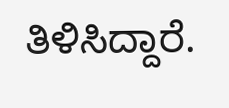ತಿಳಿಸಿದ್ದಾರೆ.